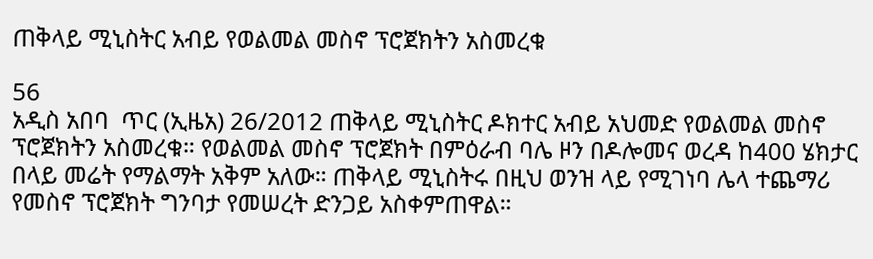ጠቅላይ ሚኒስትር አብይ የወልመል መስኖ ፕሮጀክትን አስመረቁ

56
አዲስ አበባ  ጥር (ኢዜአ) 26/2012 ጠቅላይ ሚኒስትር ዶክተር አብይ አህመድ የወልመል መስኖ ፕሮጀክትን አስመረቁ። የወልመል መስኖ ፕሮጀክት በምዕራብ ባሌ ዞን በዶሎመና ወረዳ ከ400 ሄክታር በላይ መሬት የማልማት አቅም አለው። ጠቅላይ ሚኒስትሩ በዚህ ወንዝ ላይ የሚገነባ ሌላ ተጨማሪ የመስኖ ፕሮጀክት ግንባታ የመሠረት ድንጋይ አስቀምጠዋል።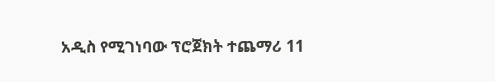አዲስ የሚገነባው ፕሮጀክት ተጨማሪ 11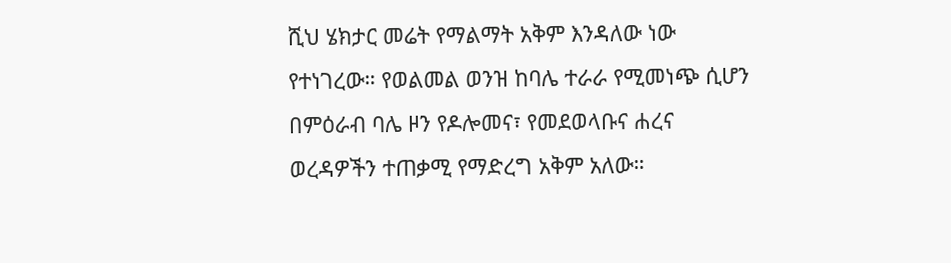ሺህ ሄክታር መሬት የማልማት አቅም እንዳለው ነው የተነገረው። የወልመል ወንዝ ከባሌ ተራራ የሚመነጭ ሲሆን በምዕራብ ባሌ ዞን የዶሎመና፣ የመደወላቡና ሐረና ወረዳዎችን ተጠቃሚ የማድረግ አቅም አለው።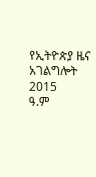የኢትዮጵያ ዜና አገልግሎት
2015
ዓ.ም